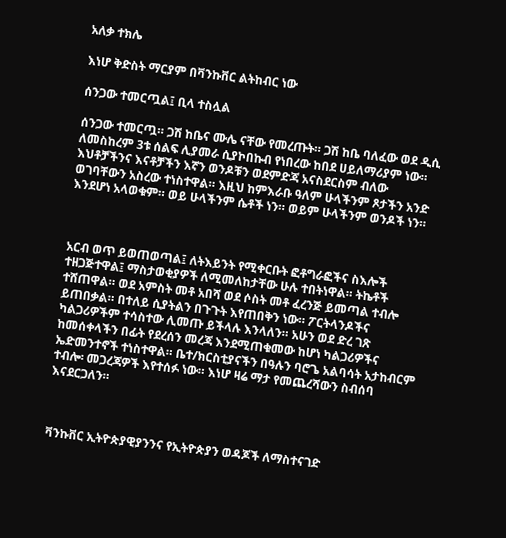አለቃ ተክሌ

እነሆ ቅድስት ማርያም በቫንኩቨር ልትከብር ነው

ሰንጋው ተመርጧል፤ ቢላ ተስሏል

ሰንጋው ተመርጧ። ጋሽ ከቤና ሙሌ ናቸው የመረጡት። ጋሽ ከቤ ባለፈው ወደ ዲሲ ለመስከረም 3ቱ ሰልፍ ሊያመራ ሲያኮበኩብ የነበረው ከበደ ሀይለማሪያም ነው። እህቶቻችንና እናቶቻችን እኛን ወንዶቹን ወደምድጃ አናስደርስም ብለው ወገባቸውን አስረው ተነስተዋል። እዚህ ከምእራቡ ዓለም ሁላችንም ጾታችን አንድ እንደሆነ አላወቁም። ወይ ሁላችንም ሴቶች ነን። ወይም ሁላችንም ወንዶች ነን።



አርብ ወጥ ይወጠወጣል፤ ለትእይንት የሚቀርቡት ፎቶግራፎችና ስእሎች ተዘጋጅተዋል፤ ማስታወቂያዎች ለሚመለከታቸው ሁሉ ተበትነዋል። ትኬቶች ተሸጠዋል። ወደ አምስት መቶ አበሻ ወደ ሶስት መቶ ፈረንጅ ይመጣል ተብሎ ይጠበቃል። በተለይ ሲያትልን በጉጉት እየጠበቅን ነው። ፖርትላንዶችና ካልጋሪዎችም ተሳስተው ሊመጡ ይችላሉ እንላለን። አሁን ወደ ድረ ገጽ ከመሰቀላችን በፊት የደረሰን መረጃ እንደሚጠቁመው ከሆነ ካልጋሪዎችና ኤድመንተኖች ተነስተዋል። ቤተ/ክርስቲያናችን በዓሉን ባሮጌ አልባሳት አታከብርም ተብሎ፡ መጋረጃዎች እየተሰፉ ነው። እነሆ ዛሬ ማታ የመጨረሻውን ስብሰባ እናደርጋለን።



ቫንኩቨር ኢትዮጵያዊያንንና የኢትዮጵያን ወዳጆች ለማስተናገድ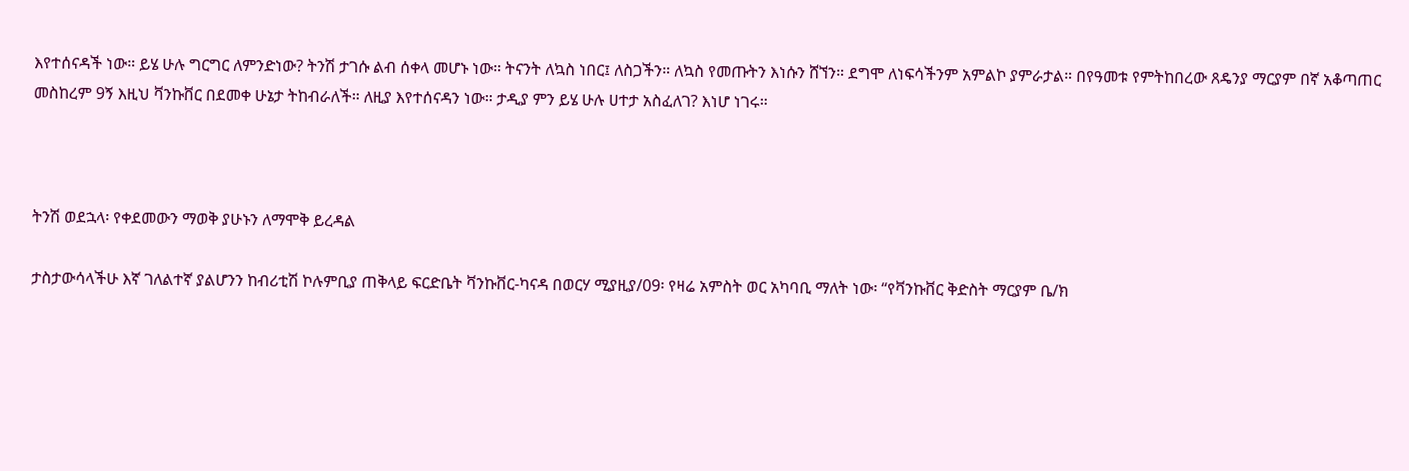እየተሰናዳች ነው። ይሄ ሁሉ ግርግር ለምንድነው? ትንሽ ታገሱ ልብ ሰቀላ መሆኑ ነው። ትናንት ለኳስ ነበር፤ ለስጋችን። ለኳስ የመጡትን እነሱን ሸኘን። ደግሞ ለነፍሳችንም አምልኮ ያምራታል። በየዓመቱ የምትከበረው ጸዴንያ ማርያም በኛ አቆጣጠር መስከረም 9ኝ እዚህ ቫንኩቨር በደመቀ ሁኔታ ትከብራለች። ለዚያ እየተሰናዳን ነው። ታዲያ ምን ይሄ ሁሉ ሀተታ አስፈለገ? እነሆ ነገሩ።



ትንሽ ወደኋላ፡ የቀደመውን ማወቅ ያሁኑን ለማሞቅ ይረዳል

ታስታውሳላችሁ እኛ ገለልተኛ ያልሆንን ከብሪቲሽ ኮሉምቢያ ጠቅላይ ፍርድቤት ቫንኩቨር-ካናዳ በወርሃ ሚያዚያ/09፡ የዛሬ አምስት ወር አካባቢ ማለት ነው፡ “የቫንኩቨር ቅድስት ማርያም ቤ/ክ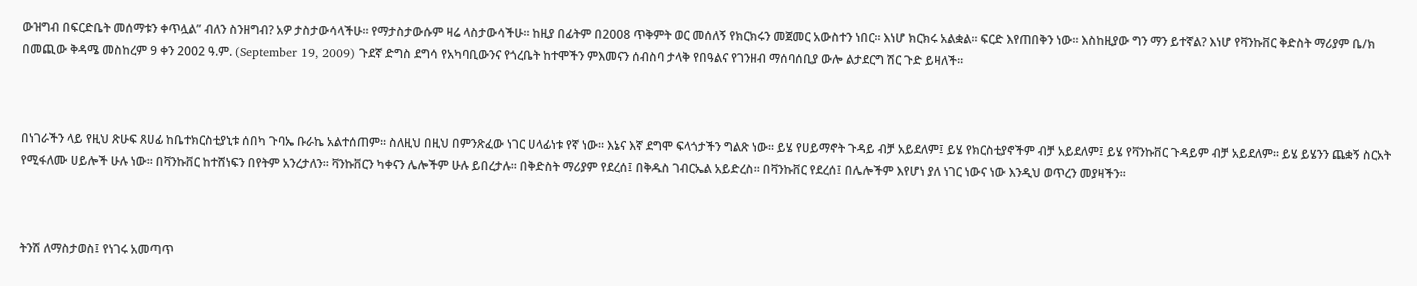ውዝግብ በፍርድቤት መሰማቱን ቀጥሏል” ብለን ስንዘግብ? አዎ ታስታውሳላችሁ። የማታስታውሱም ዛሬ ላስታውሳችሁ። ከዚያ በፊትም በ2008 ጥቅምት ወር መሰለኝ የክርክሩን መጀመር አውስተን ነበር። እነሆ ክርክሩ አልቋል። ፍርድ እየጠበቅን ነው። እስከዚያው ግን ማን ይተኛል? እነሆ የቫንኩቨር ቅድስት ማሪያም ቤ/ክ በመጪው ቅዳሜ መስከረም 9 ቀን 2002 ዓ.ም. (September 19, 2009) ጉደኛ ድግስ ደግሳ የአካባቢውንና የጎረቤት ከተሞችን ምእመናን ሰብስባ ታላቅ የበዓልና የገንዘብ ማሰባሰቢያ ውሎ ልታደርግ ሽር ጉድ ይዛለች።



በነገራችን ላይ የዚህ ጽሁፍ ጸሀፊ ከቤተክርስቲያኒቱ ሰበካ ጉባኤ ቡራኬ አልተሰጠም። ስለዚህ በዚህ በምንጽፈው ነገር ሀላፊነቱ የኛ ነው። እኔና እኛ ደግሞ ፍላጎታችን ግልጽ ነው። ይሄ የሀይማኖት ጉዳይ ብቻ አይደለም፤ ይሄ የክርስቲያኖችም ብቻ አይደለም፤ ይሄ የቫንኩቨር ጉዳይም ብቻ አይደለም። ይሄ ይሄንን ጨቋኝ ስርአት የሚፋለሙ ሀይሎች ሁሉ ነው። በቫንኩቨር ከተሸነፍን በየትም አንረታለን። ቫንኩቨርን ካቀናን ሌሎችም ሁሉ ይበረታሉ። በቅድስት ማሪያም የደረሰ፤ በቅዱስ ገብርኤል አይድረስ። በቫንኩቨር የደረሰ፤ በሌሎችም እየሆነ ያለ ነገር ነውና ነው እንዲህ ወጥረን መያዛችን።



ትንሽ ለማስታወስ፤ የነገሩ አመጣጥ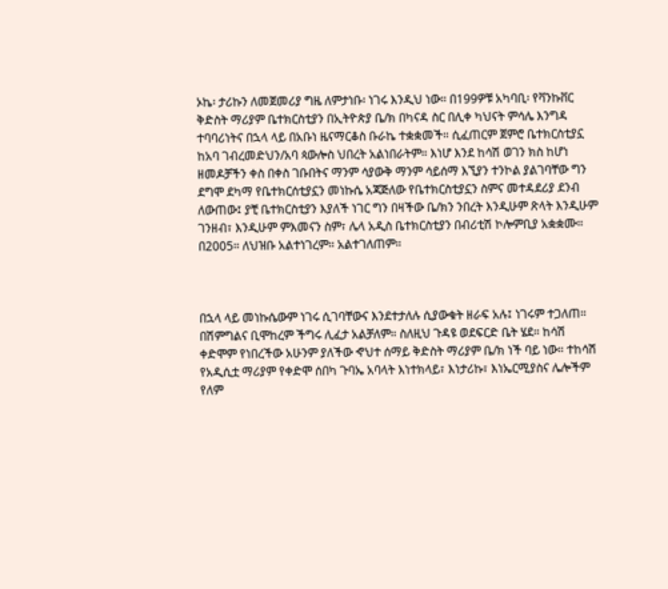ኦኬ፡ ታሪኩን ለመጀመሪያ ግዜ ለምታነቡ፡ ነገሩ እንዲህ ነው። በ199ዎቹ አካባቢ፡ የቫንኩቨር ቅድስት ማሪያም ቤተክርስቲያን በኢትዮጵያ ቤ/ክ በካናዳ ስር በሊቀ ካህናት ምሳሌ እንግዳ ተባባሪነትና በኋላ ላይ በአቡነ ዜናማርቆስ ቡራኬ ተቋቋመች። ሲፈጠርም ጀምሮ ቤተክርስቲያኗ ከአባ ገብረመድህን/አባ ጳውሎስ ህበረት አልነበራትም። እነሆ እንደ ከሳሽ ወገን ክስ ከሆነ ዘመዶቻችን ቀስ በቀስ ገቡበትና ማንም ሳያውቅ ማንም ሳይሰማ እኚያን ተንኮል ያልገባቸው ግን ደግሞ ደካማ የቤተክርሰቲያኗን መነኩሴ አጃጅለው የቤተክርስቲያኗን ስምና መተዳደሪያ ደንብ ለውጠው፤ ያቺ ቤተክርስቲያን እያለች ነገር ግን በዛችው ቤ/ክን ንበረት እንዲሁም ጽላት እንዲሁም ገንዘብ፣ እንዲሁም ምእመናን ስም፣ ሌላ አዲስ ቤተክርስቲያን በብሪቲሽ ኮሎምቢያ አቋቋሙ። በ2005። ለህዝቡ አልተነገረም። አልተገለጠም።



በኋላ ላይ መነኩሴውም ነገሩ ሲገባቸውና እንደተታለሉ ሲያውቁት ዘራፍ አሉ፤ ነገሩም ተጋለጠ። በሽምግልና ቢሞከረም ችግሩ ሊፈታ አልቻለም። ስለዚህ ጉዳዩ ወደፍርድ ቤት ሄደ። ከሳሽ ቀድሞም የነበረችው አሁንም ያለችው ኆህተ ሰማይ ቅድስት ማሪያም ቤ/ክ ነች ባይ ነው። ተከሳሽ የአዲሲቷ ማሪያም የቀድሞ ሰበካ ጉባኤ አባላት እነተክላይ፣ እነታሪኩ፣ እነኤርሚያስና ሌሎችም የለም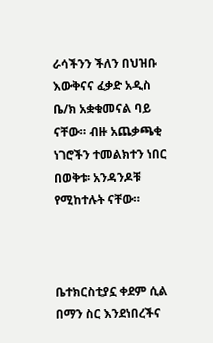ራሳችንን ችለን በህዝቡ እውቅናና ፈቃድ አዲስ ቤ/ክ አቋቁመናል ባይ ናቸው። ብዙ አጨቃጫቂ ነገሮችን ተመልክተን ነበር በወቅቱ፡ አንዳንዶቹ የሚከተሉት ናቸው።



ቤተክርስቲያኗ ቀደም ሲል በማን ስር እንደነበረችና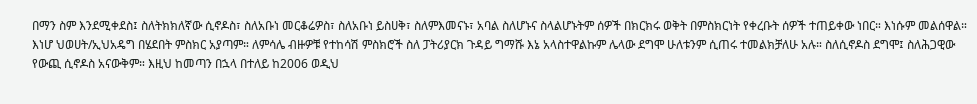በማን ስም እንደሚቀደስ፤ ስለትክክለኛው ሲኖዶስ፣ ስለአቡነ መርቆሬዎስ፣ ስለአቡነ ይስሀቅ፣ ስለምእመናኑ፣ አባል ስለሆኑና ስላልሆኑትም ሰዎች በክርክሩ ወቅት በምስክርነት የቀረቡት ሰዎች ተጠይቀው ነበር። እነሱም መልሰዋል። እነሆ ህወሀት/ኢህአዴግ በሄደበት ምስክር አያጣም። ለምሳሌ ብዙዎቹ የተከሳሽ ምስክሮች ስለ ፓትሪያርክ ጉዳይ ግማሹ እኔ አላስተዋልኩም ሌላው ደግሞ ሁለቱንም ሲጠሩ ተመልክቻለሁ አሉ። ስለሲኖዶስ ደግሞ፤ ስለሕጋዊው የውጪ ሲኖዶስ አናውቅም። እዚህ ከመጣን በኋላ በተለይ ከ2006 ወዲህ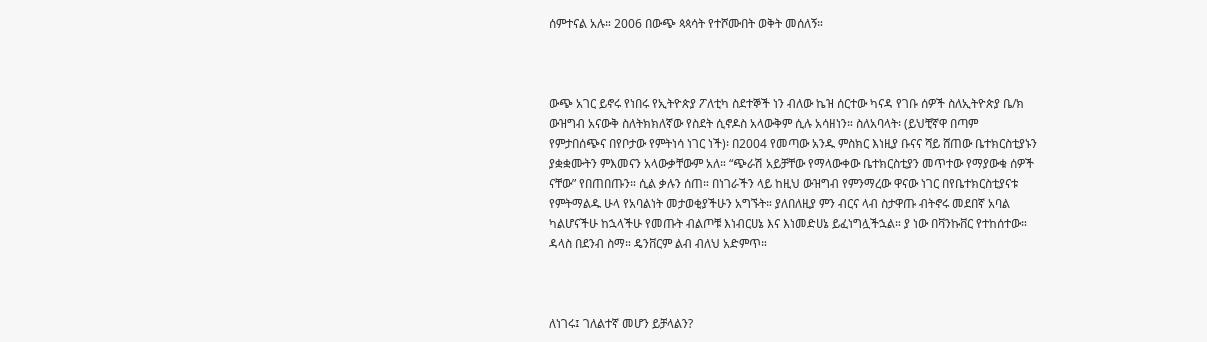ሰምተናል አሉ። 2006 በውጭ ጳጳሳት የተሾሙበት ወቅት መሰለኝ።



ውጭ አገር ይኖሩ የነበሩ የኢትዮጵያ ፖለቲካ ስደተኞች ነን ብለው ኬዝ ሰርተው ካናዳ የገቡ ሰዎች ስለኢትዮጵያ ቤ/ክ ውዝግብ አናውቅ ስለትክክለኛው የስደት ሲኖዶስ አላውቅም ሲሉ አሳዘነን። ስለአባላት፡ (ይህቺኛዋ በጣም የምታበሰጭና በየቦታው የምትነሳ ነገር ነች)፡ በ2004 የመጣው አንዱ ምስክር እነዚያ ቡናና ሻይ ሸጠው ቤተክርስቲያኑን ያቋቋሙትን ምእመናን አላውቃቸውም አለ። “ጭራሽ አይቻቸው የማላውቀው ቤተክርስቲያን መጥተው የማያውቁ ሰዎች ናቸው” የበጠበጡን። ሲል ቃሉን ሰጠ። በነገራችን ላይ ከዚህ ውዝግብ የምንማረው ዋናው ነገር በየቤተክርስቲያናቱ የምትማልዱ ሁላ የአባልነት መታወቂያችሁን አግኙት። ያለበለዚያ ምን ብርና ላብ ስታዋጡ ብትኖሩ መደበኛ አባል ካልሆናችሁ ከኋላችሁ የመጡት ብልጦቹ እነብርሀኔ እና እነመድሀኔ ይፈነግሏችኋል። ያ ነው በቫንኩቨር የተከሰተው። ዳላስ በደንብ ስማ። ዴንቨርም ልብ ብለህ አድምጥ።



ለነገሩ፤ ገለልተኛ መሆን ይቻላልን?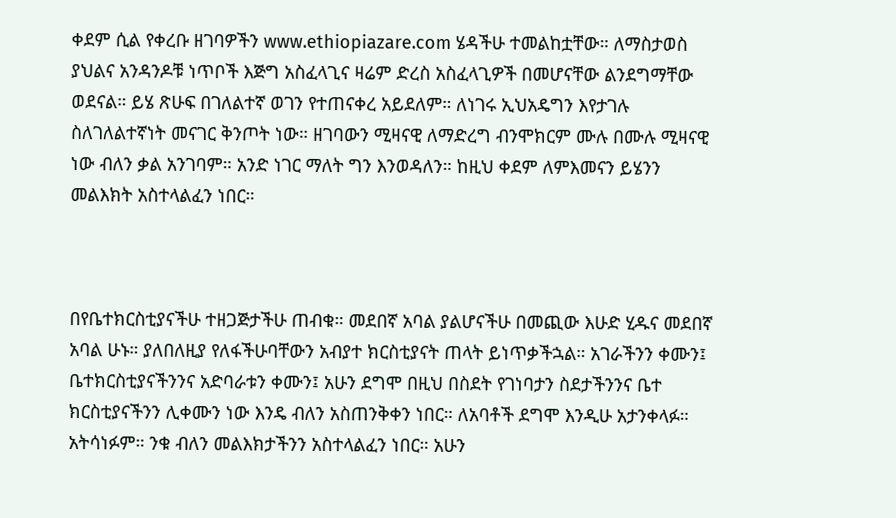ቀደም ሲል የቀረቡ ዘገባዎችን www.ethiopiazare.com ሄዳችሁ ተመልከቷቸው። ለማስታወስ ያህልና አንዳንዶቹ ነጥቦች እጅግ አስፈላጊና ዛሬም ድረስ አስፈላጊዎች በመሆናቸው ልንደግማቸው ወደናል። ይሄ ጽሁፍ በገለልተኛ ወገን የተጠናቀረ አይደለም። ለነገሩ ኢህአዴግን እየታገሉ ስለገለልተኛነት መናገር ቅንጦት ነው። ዘገባውን ሚዛናዊ ለማድረግ ብንሞክርም ሙሉ በሙሉ ሚዛናዊ ነው ብለን ቃል አንገባም። አንድ ነገር ማለት ግን እንወዳለን። ከዚህ ቀደም ለምእመናን ይሄንን መልእክት አስተላልፈን ነበር።



በየቤተክርስቲያናችሁ ተዘጋጅታችሁ ጠብቁ። መደበኛ አባል ያልሆናችሁ በመጪው እሁድ ሂዱና መደበኛ አባል ሁኑ። ያለበለዚያ የለፋችሁባቸውን አብያተ ክርስቲያናት ጠላት ይነጥቃችኋል። አገራችንን ቀሙን፤ ቤተክርስቲያናችንንና አድባራቱን ቀሙን፤ አሁን ደግሞ በዚህ በስደት የገነባታን ስደታችንንና ቤተ ክርስቲያናችንን ሊቀሙን ነው እንዴ ብለን አስጠንቅቀን ነበር። ለአባቶች ደግሞ እንዲሁ አታንቀላፉ። አትሳነፉም። ንቁ ብለን መልእክታችንን አስተላልፈን ነበር። አሁን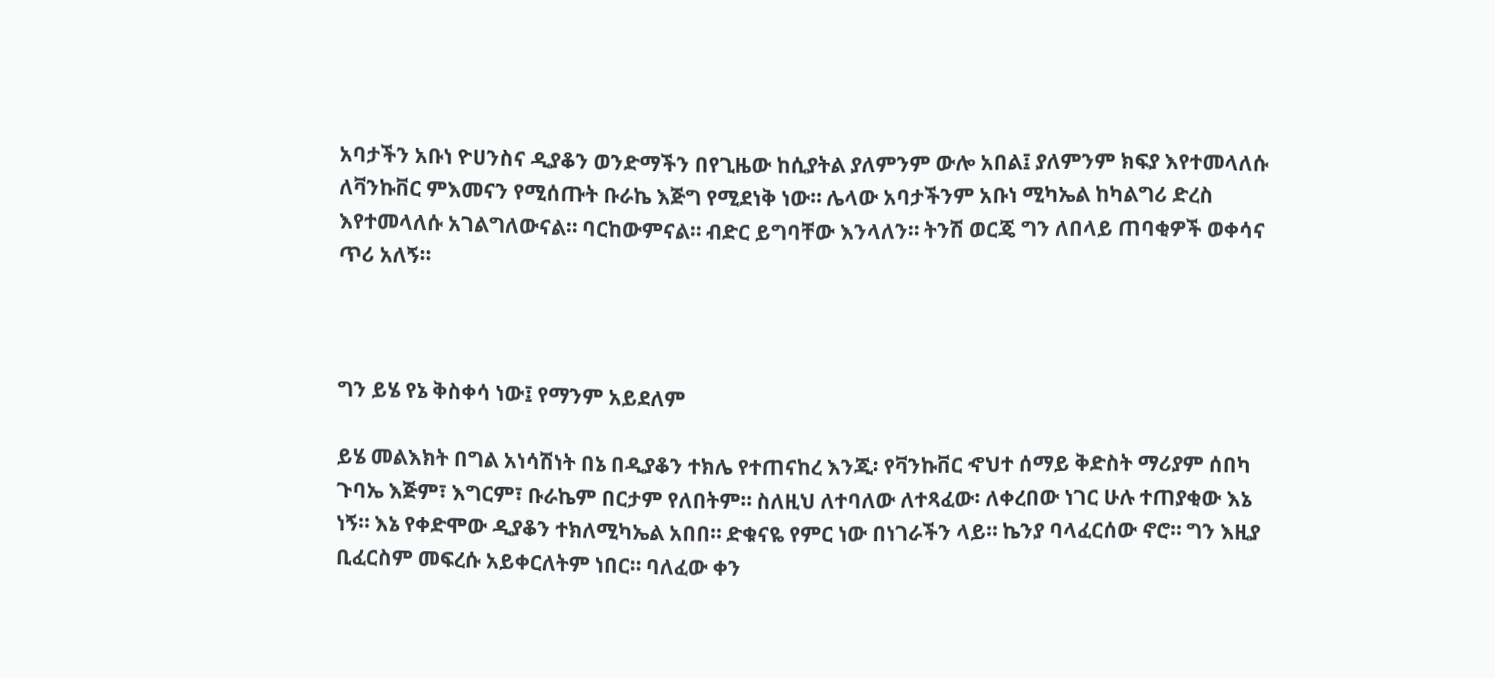አባታችን አቡነ ዮሀንስና ዲያቆን ወንድማችን በየጊዜው ከሲያትል ያለምንም ውሎ አበል፤ ያለምንም ክፍያ እየተመላለሱ ለቫንኩቨር ምእመናን የሚሰጡት ቡራኬ እጅግ የሚደነቅ ነው። ሌላው አባታችንም አቡነ ሚካኤል ከካልግሪ ድረስ እየተመላለሱ አገልግለውናል። ባርከውምናል። ብድር ይግባቸው እንላለን። ትንሽ ወርጄ ግን ለበላይ ጠባቂዎች ወቀሳና ጥሪ አለኝ።



ግን ይሄ የኔ ቅስቀሳ ነው፤ የማንም አይደለም

ይሄ መልእክት በግል አነሳሽነት በኔ በዲያቆን ተክሌ የተጠናከረ እንጂ፡ የቫንኩቨር ኆህተ ሰማይ ቅድስት ማሪያም ሰበካ ጉባኤ እጅም፣ እግርም፣ ቡራኬም በርታም የለበትም። ስለዚህ ለተባለው ለተጻፈው፡ ለቀረበው ነገር ሁሉ ተጠያቂው እኔ ነኝ። እኔ የቀድሞው ዲያቆን ተክለሚካኤል አበበ። ድቁናዬ የምር ነው በነገራችን ላይ። ኬንያ ባላፈርሰው ኖሮ። ግን እዚያ ቢፈርስም መፍረሱ አይቀርለትም ነበር። ባለፈው ቀን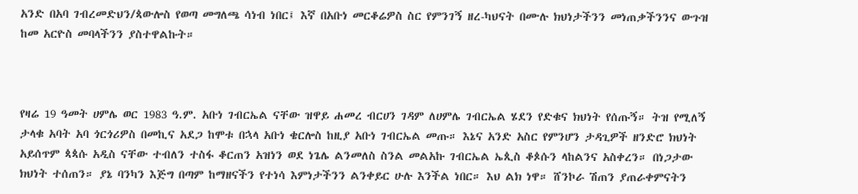አንድ በአባ ገብረመድህን/ጳውሎስ የወጣ መግለጫ ሳነብ ነበር፤ እኛ በአቡነ መርቆሬዎስ ስር የምንገኝ ዘረ-ካህናት በሙሉ ክህነታችንን መነጠቃችንንና ውጉዝ ከመ አርዮስ መባላችንን ያስተዋልኩት።



የዛሬ 19 ዓመት ሀምሌ ወር 1983 ዓ.ም. አቡነ ገብርኤል ናቸው ዝዋይ ሐመረ ብርሀን ገዳም ለሀምሌ ገብርኤል ሄደን የድቁና ክህነት የሰጡኝ። ትዝ የሚለኝ ታላቁ አባት አባ ጎርጎሪዎስ በመኪና አደጋ ከሞቱ በኋላ አቡነ ቄርሎስ ከዚያ አቡነ ገብርኤል መጡ። እኔና አንድ አስር የምንሆን ታዳጊዎች ዘንድሮ ክህነት አይሰጥም ጳጳሱ አዲስ ናቸው ተብለን ተስፋ ቆርጠን አዝነን ወደ ነጌሌ ልንመለስ ስንል መልአኩ ገብርኤል ኤጲስ ቆጶሱን ላከልንና አስቀረን። በነጋታው ክህነት ተሰጠን። ያኔ ባንካን እጅግ በጣም ከማዘናችን የተነሳ እምነታችንን ልንቀይር ሁሉ እንችል ነበር። እህ ልክ ነዋ። ሸንኮራ ሽጠን ያጠራቀምናትን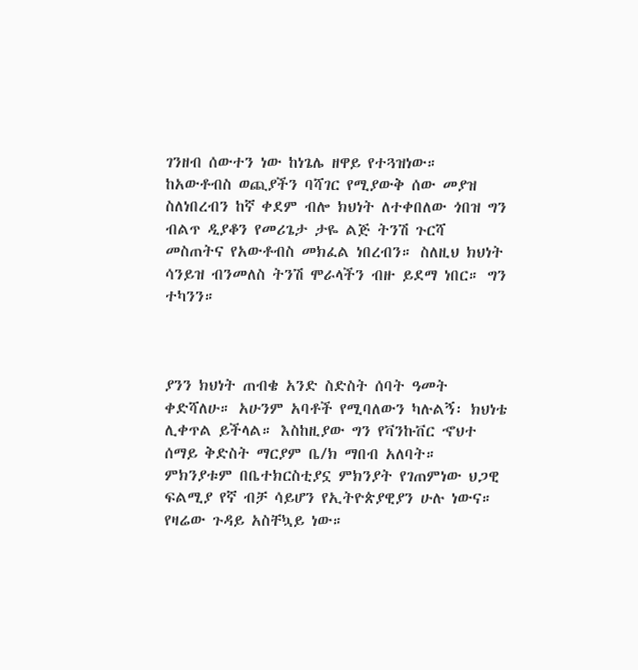ገንዘብ ሰውተን ነው ከነጌሌ ዘዋይ የተጓዝነው። ከአውቶብስ ወጪያችን ባሻገር የሚያውቅ ሰው መያዝ ስለነበረብን ከኛ ቀደም ብሎ ክህነት ለተቀበለው ጎበዝ ግን ብልጥ ዲያቆን የመሪጌታ ታዬ ልጅ ትንሽ ጉርሻ መስጠትና የአውቶብስ መክፈል ነበረብን። ስለዚህ ክህነት ሳንይዝ ብንመለስ ትንሽ ሞራላችን ብዙ ይደማ ነበር። ግን ተካንን።



ያንን ክህነት ጠብቄ አንድ ስድስት ሰባት ዓመት ቀድሻለሁ። አሁንም አባቶች የሚባለውን ካሉልኝ፡ ክህነቴ ሊቀጥል ይችላል። እስከዚያው ግን የቫንኩቨር ኆህተ ሰማይ ቅድስት ማርያም ቤ/ክ ማበብ አለባት። ምክንያቱም በቤተክርስቲያኗ ምክንያት የገጠምነው ህጋዊ ፍልሚያ የኛ ብቻ ሳይሆን የኢትዮጵያዊያን ሁሉ ነውና። የዛሬው ጉዳይ አስቸኳይ ነው።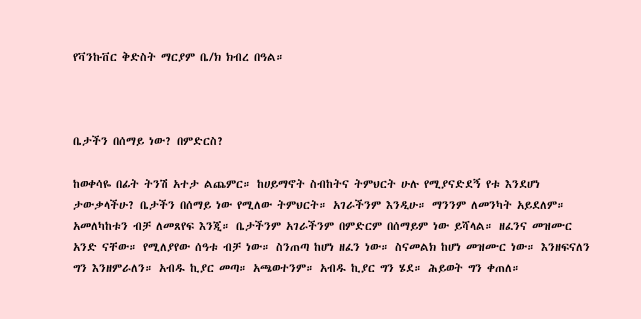የቫንኩቨር ቅድስት ማርያም ቤ/ክ ክብረ በዓል።



ቤታችን በሰማይ ነው? በምድርስ?

ከወቀሳዬ በፊት ትንሽ አተታ ልጨምር። ከሀይማኖት ስብከትና ትምህርት ሁሉ የሚያናድደኝ የቱ እንደሆነ ታውቃላችሁ? ቤታችን በሰማይ ነው የሚለው ትምህርት። አገራችንም እንዲሁ። ማንንም ለመንካት አይደለም። አመለካከቱን ብቻ ለመጸየፍ እንጂ። ቤታችንም አገራችንም በምድርም በሰማይም ነው ይሻላል። ዘፈንና መዝሙር አንድ ናቸው። የሚለያየው ሰዓቱ ብቻ ነው። ስንጠጣ ከሆነ ዘፈን ነው። ስናመልክ ከሆነ መዝሙር ነው። እንዘፍናለን ግን እንዘምራለን። አብዱ ኪያር መጣ። አጫወተንም። አብዱ ኪያር ግን ሄደ። ሕይወት ግን ቀጠለ።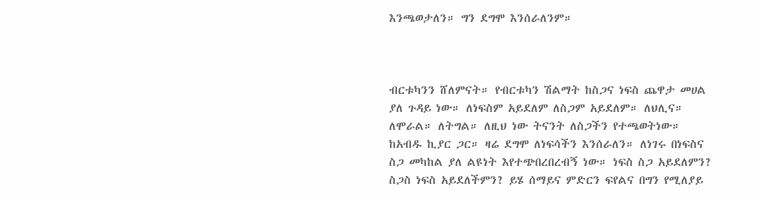እንጫወታለን። ግን ደግሞ እንሰራለንም።



ብርቱካንን ሸለምናት። የብርቱካን ሽልማት ከስጋና ነፍስ ጨዋታ መሀል ያለ ጉዳይ ነው። ለነፍስም አይደለም ለስጋም አይደለም። ለህሊና። ለሞራል። ለትግል። ለዚህ ነው ትናንት ለስጋችን የተጫወትነው። ከአብዱ ኪያር ጋር። ዛሬ ደግሞ ለነፍሳችን እንሰራለን። ለነገሩ በነፍስና ስጋ መካከል ያለ ልዩነት እየተጭበረበረብኝ ነው። ነፍስ ስጋ አይደለምን? ስጋስ ነፍስ አይደለችምን? ይሄ ሰማይና ምድርን ፍየልና በግን የሚለያይ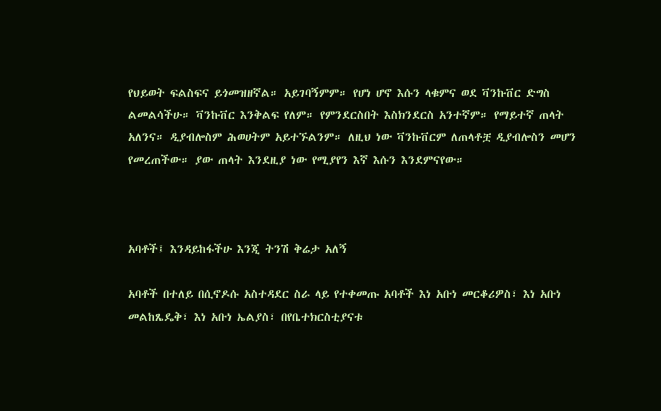የህይወት ፍልስፍና ይጎመዝዘኛል። አይገባኝምም። የሆነ ሆኖ እሱን ላቁምና ወደ ቫንኩቨር ድግስ ልመልሳችሁ። ቫንኩቨር እንቅልፍ የለም። የምንደርስበት እስክንደርስ አንተኛም። የማይተኛ ጠላት አለንና። ዲያብሎስም ሕወሀትም አይተኙልንም። ለዚህ ነው ቫንኩቨርም ለጠላቶቿ ዲያብሎስን መሆን የመረጠችው። ያው ጠላት እንደዚያ ነው የሚያየን እኛ እሱን እንደምናየው።



አባቶች፤ እንዳይከፋችሁ እንጂ ትንሽ ቅሬታ አለኝ

አባቶች በተለይ በሲኖዶሱ አስተዳደር ስራ ላይ የተቀመጡ አባቶች እነ አቡነ መርቆሪዎስ፣ እነ አቡነ መልከጼዴቅ፣ እነ አቡነ ኤልያስ፣ በየቤተክርስቲያናቱ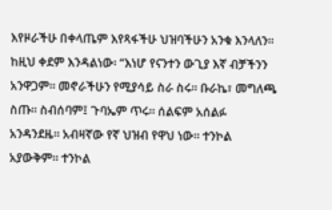እየዞራችሁ በቀላጤም እየጻፋችሁ ህዝባችሁን አንቁ እንላለን። ከዚህ ቀደም እንዳልነው፡ “እነሆ የናንተን ውጊያ እኛ ብቻችንን አንዋጋም። መኖራችሁን የሚያሳይ ስራ ስሩ። ቡራኬ፣ መግለጫ ስጡ። ስብሰባም፤ ጉባኤም ጥሩ። ሰልፍም አሰልፉ አንዳንደዜ። አብዛኛው የኛ ህዝብ የዋህ ነው። ተንኮል አያውቅም። ተንኮል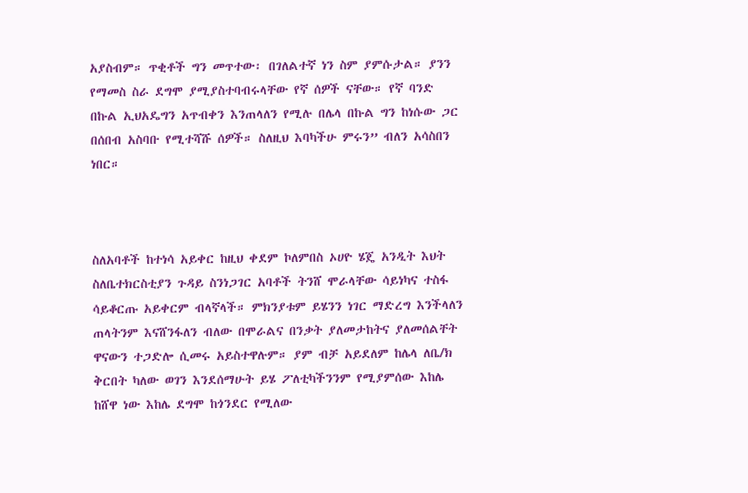አያስብም። ጥቂቶች ግን መጥተው፡ በገለልተኛ ነን ስም ያምሱታል። ያንን የማመስ ስራ ደግሞ ያሚያስተባብሩላቸው የኛ ሰዎች ናቸው። የኛ ባንድ በኩል ኢህአዴግን አጥብቀን እንጠላለን የሚሉ በሌላ በኩል ግን ከነሱው ጋር በሰበብ አስባቡ የሚተሻሹ ሰዎች። ስለዚህ እባካችሁ ምሩን” ብለን አሳስበን ነበር።



ስለአባቶች ከተነሳ አይቀር ከዚህ ቀደም ኮለምበስ ኦሀዮ ሄጄ አንዲት እህት ስለቤተክርስቲያን ጉዳይ ስንነጋገር አባቶች ትንሸ ሞራላቸው ሳይነካና ተስፋ ሳይቆርጡ አይቀርም ብላኛላች። ምክንያቱም ይሄንን ነገር ማድረግ እንችላለን ጠላትንም እናሸንፋለን ብለው በሞራልና በንቃት ያለመታከትና ያለመሰልቸት ዋናውን ተጋድሎ ሲመሩ አይስተዋሉም። ያም ብቻ አይደለም ከሌላ ለቤ/ክ ቅርበት ካለው ወገን እንደሰማሁት ይሄ ፖለቲካችንንም የሚያምሰው እከሌ ከሸዋ ነው እከሌ ደግሞ ከጎንደር የሚለው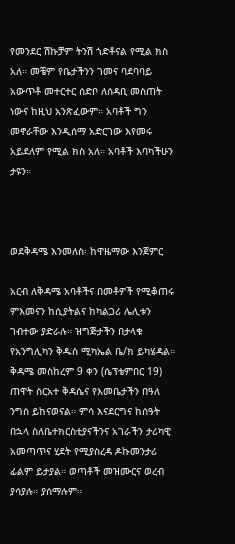የመንደር ሽኩቻም ትንሽ ጎድቶናል የሚል ክስ አለ። መቼም የቤታችንን ገመና ባደባባይ አውጥቶ መተርተር ሰድቦ ለሰዳቢ መስጠት ነውና ከዚህ አንጽፈውም። አባቶች ግን መኖራቸው እንዲሰማ አድርገው እየመሩ አይደለም የሚል ክስ አለ። አባቶች እባካችሁን ታዩን።



ወደቅዳሜ እንመለስ፡ ከዋዜማው እንጀምር

አርብ ለቅዳሜ አባቶችና በመቶዎች የሚቆጠሩ ምእመናን ከሲያትልና ከካልጋሪ ሌሊቱን ገብተው ያድራሉ። ዝግጅታችን በታላቁ የአንግሊካን ቅዱስ ሚካኤል ቤ/ክ ይካሄዳል። ቅዳሜ መስከረም 9 ቀን (ሴፕቴምበር 19) ጠዋት ስርአተ ቅዳሴና የእመቤታችን በዓለ ንግስ ይከናወናል። ምሳ እናደርግና ከሰዓት በኋላ ስለቤተክርስቲያናችንና አገራችን ታሪካዊ አመጣጥና ሂደት የሚያስረዳ ዶኩመንታሪ ፊልም ይታያል። ወጣቶች መዝሙርና ወረብ ያሳያሉ። ያሰማሉም።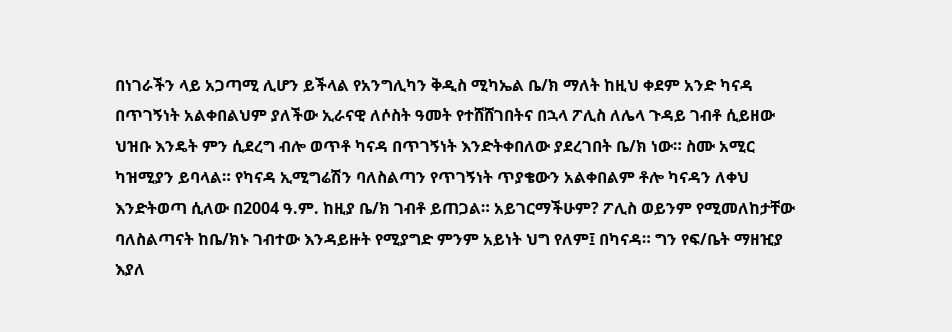በነገራችን ላይ አጋጣሚ ሊሆን ይችላል የአንግሊካን ቅዲስ ሚካኤል ቤ/ክ ማለት ከዚህ ቀደም አንድ ካናዳ በጥገኝነት አልቀበልህም ያለችው ኢራናዊ ለሶስት ዓመት የተሸሸገበትና በኋላ ፖሊስ ለሌላ ጉዳይ ገብቶ ሲይዘው ህዝቡ እንዴት ምን ሲደረግ ብሎ ወጥቶ ካናዳ በጥገኝነት እንድትቀበለው ያደረገበት ቤ/ክ ነው። ስሙ አሚር ካዝሚያን ይባላል። የካናዳ ኢሚግሬሽን ባለስልጣን የጥገኝነት ጥያቄውን አልቀበልም ቶሎ ካናዳን ለቀህ እንድትወጣ ሲለው በ2004 ዓ.ም. ከዚያ ቤ/ክ ገብቶ ይጠጋል። አይገርማችሁም? ፖሊስ ወይንም የሚመለከታቸው ባለስልጣናት ከቤ/ክኑ ገብተው እንዳይዙት የሚያግድ ምንም አይነት ህግ የለም፤ በካናዳ። ግን የፍ/ቤት ማዘዢያ እያለ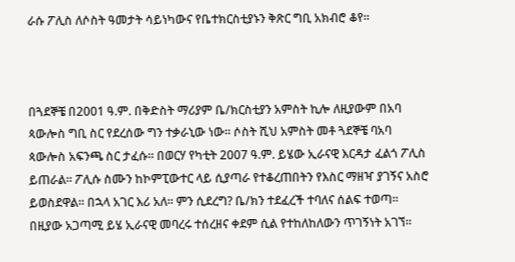ራሱ ፖሊስ ለሶስት ዓመታት ሳይነካውና የቤተክርስቲያኑን ቅጽር ግቢ አክብሮ ቆየ።



በጓደኞቼ በ2001 ዓ.ም. በቅድስት ማሪያም ቤ/ክርስቲያን አምስት ኪሎ ለዚያውም በአባ ጳውሎስ ግቢ ስር የደረሰው ግን ተቃራኒው ነው። ሶስት ሺህ አምስት መቶ ጓደኞቼ ባአባ ጳውሎስ አፍንጫ ስር ታፈሱ። በወርሃ የካቲት 2007 ዓ.ም. ይሄው ኢራናዊ እርዳታ ፈልጎ ፖሊስ ይጠራል። ፖሊሱ ስሙን ከኮምፒውተር ላይ ሲያጣራ የተቆረጠበትን የእስር ማዘዣ ያገኝና አስሮ ይወስደዋል። በኋላ አገር እሪ አለ። ምን ሲደረግ? ቤ/ክን ተደፈረች ተባለና ሰልፍ ተወጣ። በዚያው አጋጣሚ ይሄ ኢራናዊ መባረሩ ተሰረዘና ቀደም ሲል የተከለከለውን ጥገኝነት አገኘ።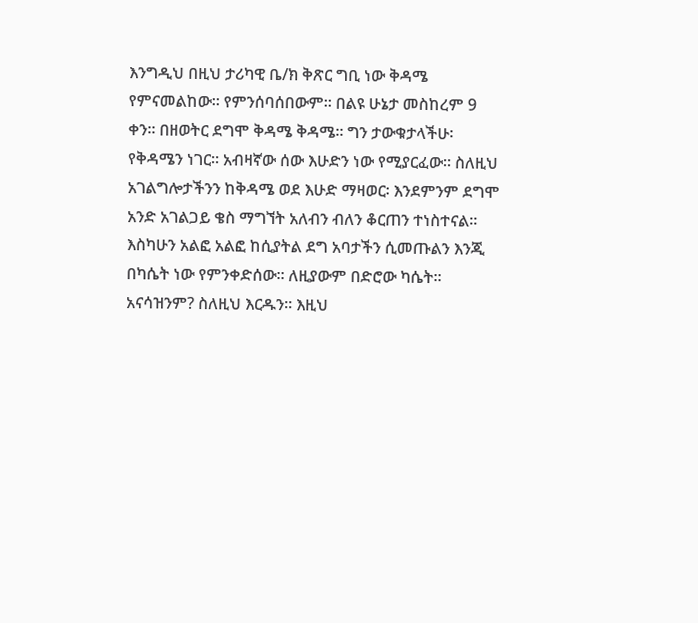እንግዲህ በዚህ ታሪካዊ ቤ/ክ ቅጽር ግቢ ነው ቅዳሜ የምናመልከው። የምንሰባሰበውም። በልዩ ሁኔታ መስከረም 9 ቀን። በዘወትር ደግሞ ቅዳሜ ቅዳሜ። ግን ታውቁታላችሁ፡ የቅዳሜን ነገር። አብዛኛው ሰው እሁድን ነው የሚያርፈው። ስለዚህ አገልግሎታችንን ከቅዳሜ ወደ እሁድ ማዛወር፡ እንደምንም ደግሞ አንድ አገልጋይ ቄስ ማግኘት አለብን ብለን ቆርጠን ተነስተናል። እስካሁን አልፎ አልፎ ከሲያትል ደግ አባታችን ሲመጡልን እንጂ በካሴት ነው የምንቀድሰው። ለዚያውም በድሮው ካሴት። አናሳዝንም? ስለዚህ እርዱን። እዚህ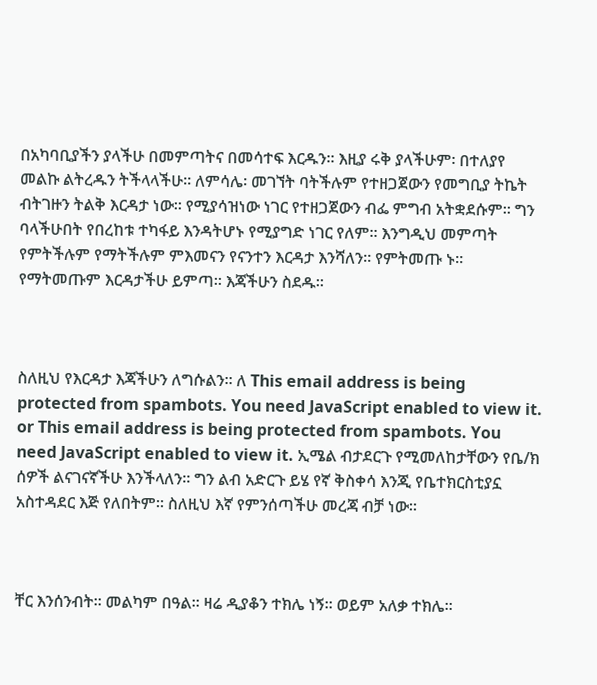በአካባቢያችን ያላችሁ በመምጣትና በመሳተፍ እርዱን። እዚያ ሩቅ ያላችሁም፡ በተለያየ መልኩ ልትረዱን ትችላላችሁ። ለምሳሌ፡ መገኘት ባትችሉም የተዘጋጀውን የመግቢያ ትኬት ብትገዙን ትልቅ እርዳታ ነው። የሚያሳዝነው ነገር የተዘጋጀውን ብፌ ምግብ አትቋደሱም። ግን ባላችሁበት የበረከቱ ተካፋይ እንዳትሆኑ የሚያግድ ነገር የለም። እንግዲህ መምጣት የምትችሉም የማትችሉም ምእመናን የናንተን እርዳታ እንሻለን። የምትመጡ ኑ። የማትመጡም እርዳታችሁ ይምጣ። እጃችሁን ስደዱ።



ስለዚህ የእርዳታ እጃችሁን ለግሱልን። ለ This email address is being protected from spambots. You need JavaScript enabled to view it. or This email address is being protected from spambots. You need JavaScript enabled to view it. ኢሜል ብታደርጉ የሚመለከታቸውን የቤ/ክ ሰዎች ልናገናኛችሁ እንችላለን። ግን ልብ አድርጉ ይሄ የኛ ቅስቀሳ እንጂ የቤተክርስቲያኗ አስተዳደር እጅ የለበትም። ስለዚህ እኛ የምንሰጣችሁ መረጃ ብቻ ነው።



ቸር እንሰንብት። መልካም በዓል። ዛሬ ዲያቆን ተክሌ ነኝ። ወይም አለቃ ተክሌ።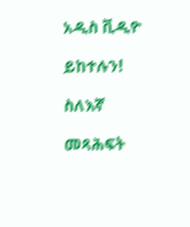አዲስ ቪዲዮ

ይከተሉን!

ስለእኛ

መጻሕፍት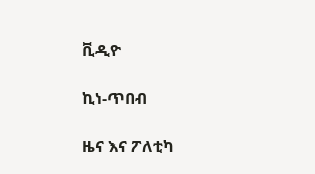ቪዲዮ

ኪነ-ጥበብ

ዜና እና ፖለቲካ